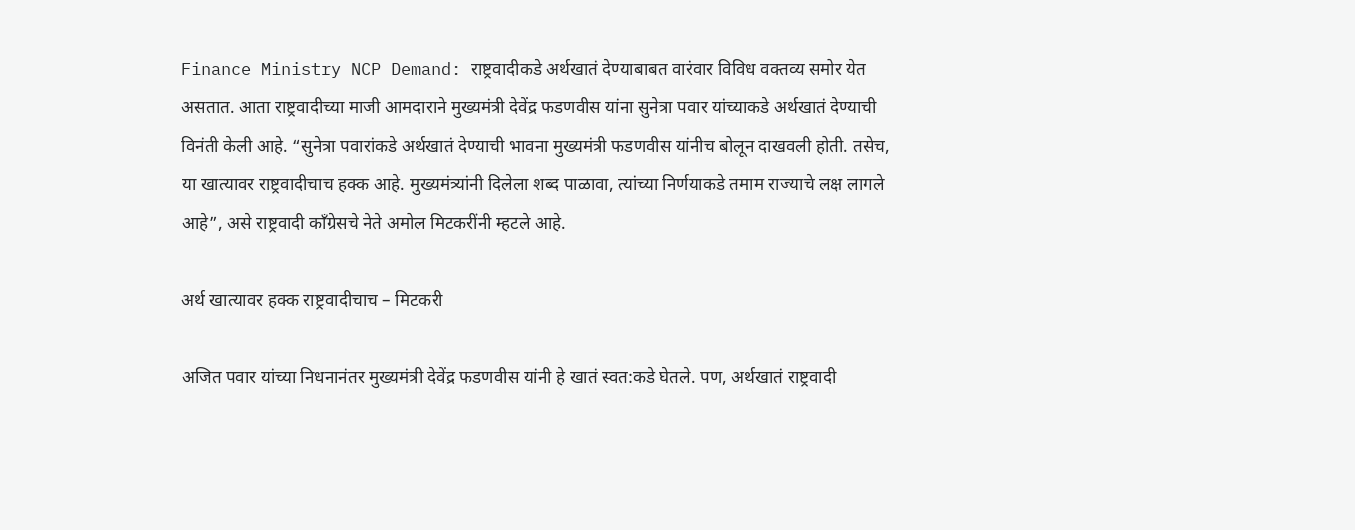Finance Ministry NCP Demand: राष्ट्रवादीकडे अर्थखातं देण्याबाबत वारंवार विविध वक्तव्य समोर येत असतात. आता राष्ट्रवादीच्या माजी आमदाराने मुख्यमंत्री देवेंद्र फडणवीस यांना सुनेत्रा पवार यांच्याकडे अर्थखातं देण्याची विनंती केली आहे. “सुनेत्रा पवारांकडे अर्थखातं देण्याची भावना मुख्यमंत्री फडणवीस यांनीच बोलून दाखवली होती. तसेच, या खात्यावर राष्ट्रवादीचाच हक्क आहे. मुख्यमंत्र्यांनी दिलेला शब्द पाळावा, त्यांच्या निर्णयाकडे तमाम राज्याचे लक्ष लागले आहे”, असे राष्ट्रवादी काँग्रेसचे नेते अमोल मिटकरींनी म्हटले आहे.

अर्थ खात्यावर हक्क राष्ट्रवादीचाच – मिटकरी

अजित पवार यांच्या निधनानंतर मुख्यमंत्री देवेंद्र फडणवीस यांनी हे खातं स्वत:कडे घेतले. पण, अर्थखातं राष्ट्रवादी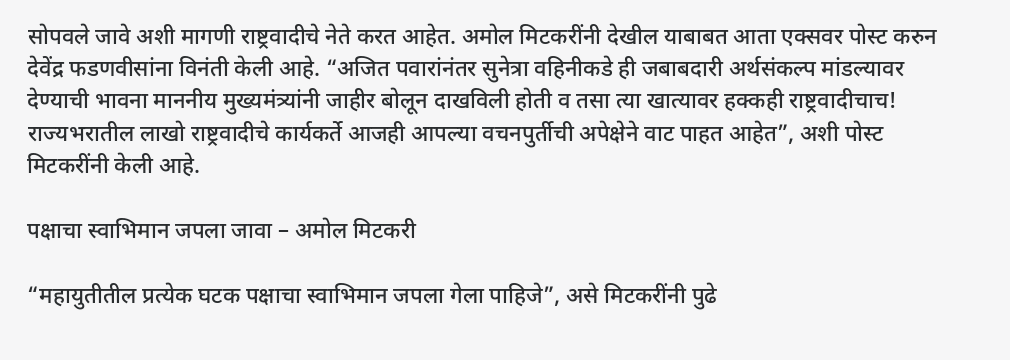सोपवले जावे अशी मागणी राष्ट्रवादीचे नेते करत आहेत. अमोल मिटकरींनी देखील याबाबत आता एक्सवर पोस्ट करुन देवेंद्र फडणवीसांना विनंती केली आहे. “अजित पवारांनंतर सुनेत्रा वहिनीकडे ही जबाबदारी अर्थसंकल्प मांडल्यावर देण्याची भावना माननीय मुख्यमंत्र्यांनी जाहीर बोलून दाखविली होती व तसा त्या खात्यावर हक्कही राष्ट्रवादीचाच! राज्यभरातील लाखो राष्ट्रवादीचे कार्यकर्ते आजही आपल्या वचनपुर्तीची अपेक्षेने वाट पाहत आहेत”, अशी पोस्ट मिटकरींनी केली आहे.

पक्षाचा स्वाभिमान जपला जावा – अमोल मिटकरी

“महायुतीतील प्रत्येक घटक पक्षाचा स्वाभिमान जपला गेला पाहिजे”, असे मिटकरींनी पुढे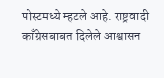पोस्टमध्ये म्हटले आहे. राष्ट्रवादी काँग्रेसबाबत दिलेले आश्वासन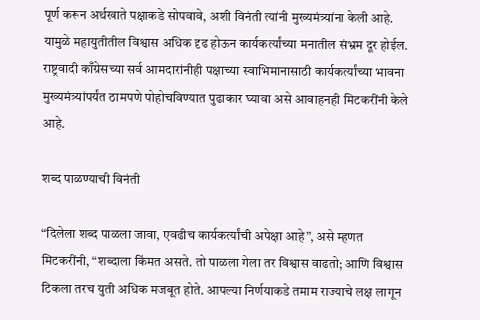पूर्ण करून अर्थखाते पक्षाकडे सोपवावे, अशी विनंती त्यांनी मुख्यमंत्र्यांना केली आहे. यामुळे महायुतीतील विश्वास अधिक दृढ होऊन कार्यकर्त्यांच्या मनातील संभ्रम दूर होईल. राष्ट्रवादी काँग्रेसच्या सर्व आमदारांनीही पक्षाच्या स्वाभिमानासाठी कार्यकर्त्यांच्या भावना मुख्यमंत्र्यांपर्यंत ठामपणे पोहोचविण्यात पुढाकार घ्यावा असे आवाहनही मिटकरींनी केले आहे.

शब्द पाळण्याची विनंती

“दिलेला शब्द पाळला जावा, एवढीच कार्यकर्त्यांची अपेक्षा आहे”, असे म्हणत मिटकरींनी, “शब्दाला किंमत असते. तो पाळला गेला तर विश्वास वाढतो; आणि विश्वास टिकला तरच युती अधिक मजबूत होते. आपल्या निर्णयाकडे तमाम राज्याचे लक्ष लागून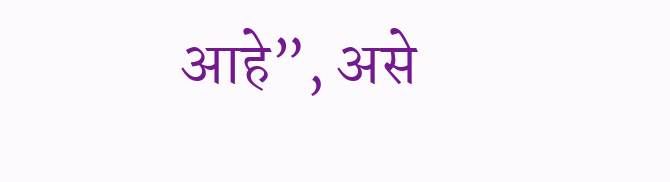आहे”, असे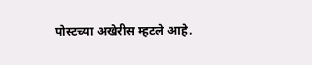पोस्टच्या अखेरीस म्हटले आहे.